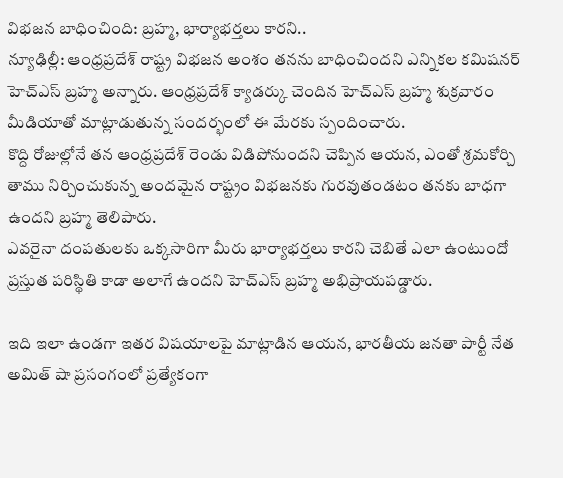విభజన బాధించింది: బ్రహ్మ, భార్యాభర్తలు కారని..
న్యూఢిల్లీ: ఆంధ్రప్రదేశ్ రాష్ట్ర విభజన అంశం తనను బాధించిందని ఎన్నికల కమిషనర్ హెచ్ఎస్ బ్రహ్మ అన్నారు. ఆంధ్రప్రదేశ్ క్యాడర్కు చెందిన హెచ్ఎస్ బ్రహ్మ శుక్రవారం మీడియాతో మాట్లాడుతున్న సందర్భంలో ఈ మేరకు స్పందించారు.
కొద్ది రోజుల్లోనే తన ఆంధ్రప్రదేశ్ రెండు విడిపోనుందని చెప్పిన ఆయన, ఎంతో శ్రమకోర్చి తాము నిర్చించుకున్న అందమైన రాష్ట్రం విభజనకు గురవుతండటం తనకు బాధగా ఉందని బ్రహ్మ తెలిపారు.
ఎవరైనా దంపతులకు ఒక్కసారిగా మీరు భార్యాభర్తలు కారని చెబితే ఎలా ఉంటుందో ప్రస్తుత పరిస్థితి కాడా అలాగే ఉందని హెచ్ఎస్ బ్రహ్మ అభిప్రాయపడ్డారు.

ఇది ఇలా ఉండగా ఇతర విషయాలపై మాట్లాడిన ఆయన, భారతీయ జనతా పార్టీ నేత అమిత్ షా ప్రసంగంలో ప్రత్యేకంగా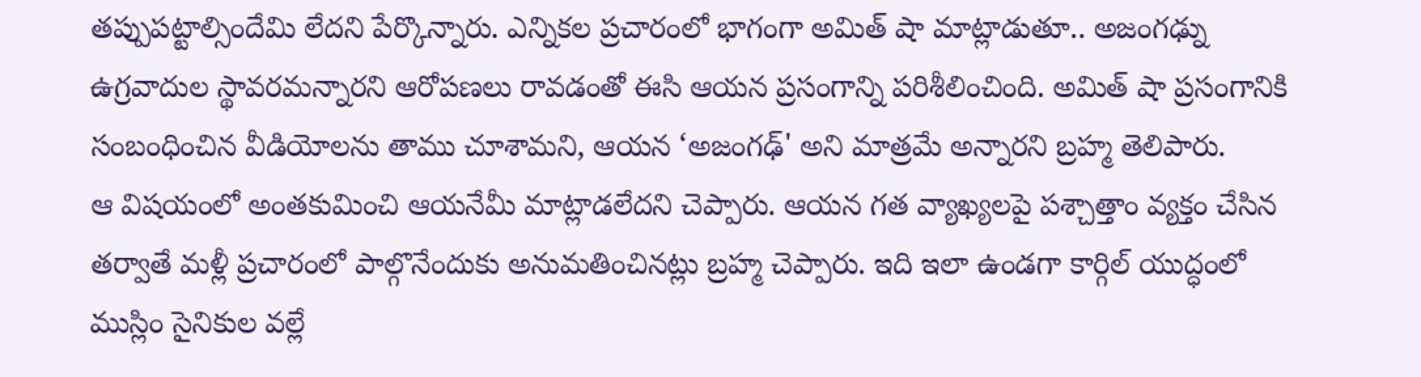తప్పుపట్టాల్సిందేమి లేదని పేర్కొన్నారు. ఎన్నికల ప్రచారంలో భాగంగా అమిత్ షా మాట్లాడుతూ.. అజంగఢ్ను ఉగ్రవాదుల స్థావరమన్నారని ఆరోపణలు రావడంతో ఈసి ఆయన ప్రసంగాన్ని పరిశీలించింది. అమిత్ షా ప్రసంగానికి సంబంధించిన వీడియోలను తాము చూశామని, ఆయన ‘అజంగఢ్' అని మాత్రమే అన్నారని బ్రహ్మ తెలిపారు.
ఆ విషయంలో అంతకుమించి ఆయనేమీ మాట్లాడలేదని చెప్పారు. ఆయన గత వ్యాఖ్యలపై పశ్చాత్తాం వ్యక్తం చేసిన తర్వాతే మళ్లీ ప్రచారంలో పాల్గొనేందుకు అనుమతించినట్లు బ్రహ్మ చెప్పారు. ఇది ఇలా ఉండగా కార్గిల్ యుద్ధంలో ముస్లిం సైనికుల వల్లే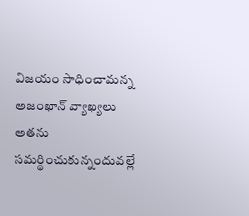విజయం సాధించామన్న అజంఖాన్ వ్యాఖ్యలు అతను సమర్థించుకున్నందువల్లే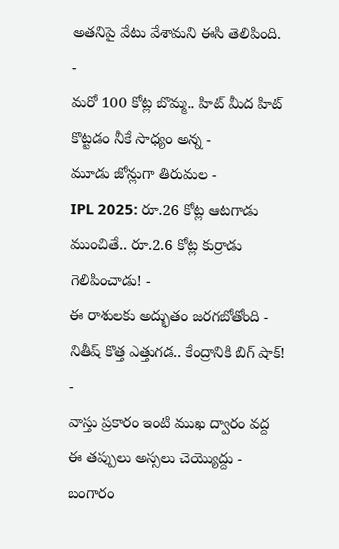అతనిపై వేటు వేశామని ఈసి తెలిపింది.
-
మరో 100 కోట్ల బొమ్మ.. హిట్ మీద హిట్ కొట్టడం నీకే సాధ్యం అన్న -
మూడు జోన్లుగా తిరుమల -
IPL 2025: రూ.26 కోట్ల ఆటగాడు ముంచితే.. రూ.2.6 కోట్ల కుర్రాడు గెలిపించాడు! -
ఈ రాశులకు అద్భుతం జరగబోతోంది -
నితీష్ కొత్త ఎత్తుగడ.. కేంద్రానికి బిగ్ షాక్! -
వాస్తు ప్రకారం ఇంటి ముఖ ద్వారం వద్ద ఈ తప్పులు అస్సలు చెయ్యొద్దు -
బంగారం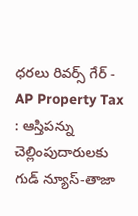ధరలు రివర్స్ గేర్ -
AP Property Tax : ఆస్తిపన్ను చెల్లింపుదారులకు గుడ్ న్యూస్-తాజా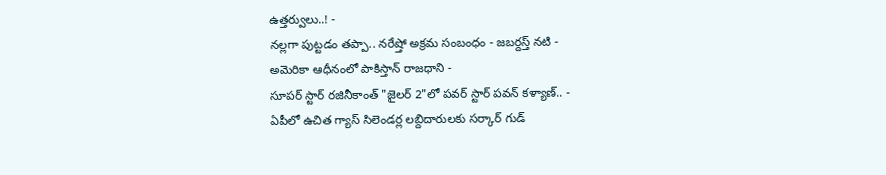ఉత్తర్వులు..! -
నల్లగా పుట్టడం తప్పా.. నరేష్తో అక్రమ సంబంధం - జబర్దస్త్ నటి -
అమెరికా ఆధీనంలో పాకిస్తాన్ రాజధాని -
సూపర్ స్టార్ రజినీకాంత్ "జైలర్ 2"లో పవర్ స్టార్ పవన్ కళ్యాణ్.. -
ఏపీలో ఉచిత గ్యాస్ సిలెండర్ల లబ్దిదారులకు సర్కార్ గుడ్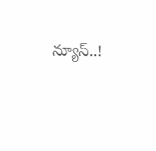న్యూస్..!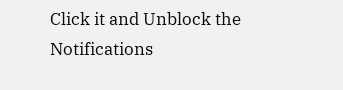Click it and Unblock the Notifications